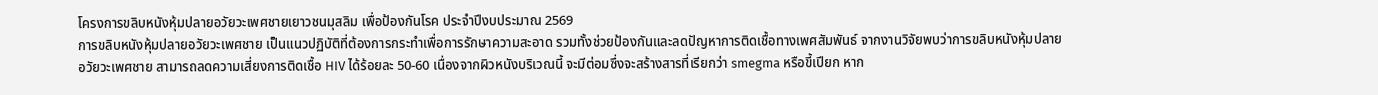โครงการขลิบหนังหุ้มปลายอวัยวะเพศชายเยาวชนมุสลิม เพื่อป้องกันโรค ประจำปีงบประมาณ 2569
การขลิบหนังหุ้มปลายอวัยวะเพศชาย เป็นแนวปฏิบัติที่ต้องการกระทำเพื่อการรักษาความสะอาด รวมทั้งช่วยป้องกันและลดปัญหาการติดเชื้อทางเพศสัมพันธ์ จากงานวิจัยพบว่าการขลิบหนังหุ้มปลายอวัยวะเพศชาย สามารถลดความเสี่ยงการติดเชื้อ HIV ได้ร้อยละ 50-60 เนื่องจากผิวหนังบริเวณนี้ จะมีต่อมซึ่งจะสร้างสารที่เรียกว่า smegma หรือขี้เปียก หาก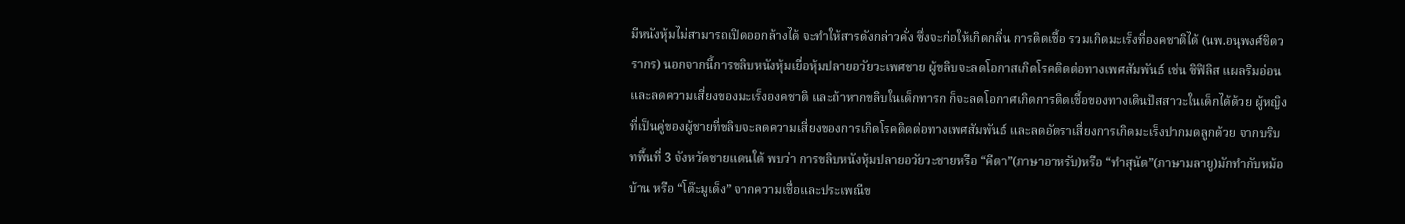มีหนังหุ้มไม่สามารถเปิดออกล้างได้ จะทำให้สารดังกล่าวคั่ง ซึ่งจะก่อให้เกิดกลิ่น การติดเชื้อ รวมเกิดมะเร็งที่องคชาติได้ (นพ.อนุพงศ์ชิตวรากร) นอกจากนี้การขลิบหนังหุ้มเยื่อหุ้มปลายอวัยวะเพศชาย ผู้ขลิบจะลดโอกาสเกิดโรคติดต่อทางเพศสัมพันธ์ เช่น ซิฟิลิส แผลริมอ่อน และลดความเสี่ยงของมะเร็งองคชาติ และถ้าหากขลิบในเด็กทารก ก็จะลดโอกาศเกิดการติดเชื้อของทางเดินปัสสาวะในเด็กได้ด้วย ผู้หญิงที่เป็นคู่ของผู้ชายที่ขลิบจะลดความเสี่ยงของการเกิดโรคติดต่อทางเพศสัมพันธ์ และลดอัตราเสี่ยงการเกิดมะเร็งปากมดลูกด้วย จากบริบทพื้นที่ 3 จังหวัดชายแดนใต้ พบว่า การขลิบหนังหุ้มปลายอวัยวะชายหรือ “คีตา”(ภาษาอาหรับ)หรือ “ทำสุนัต”(ภาษามลายู)มักทำกับหม้อบ้าน หรือ “โต๊ะมูเด็ง” จากความเชื่อและประเพณีข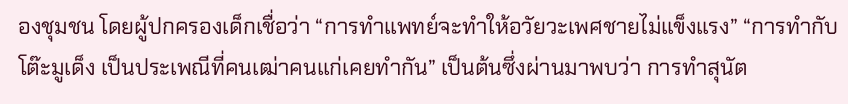องชุมชน โดยผู้ปกครองเด็กเชื่อว่า “การทำแพทย์จะทำให้อวัยวะเพศชายไม่แข็งแรง” “การทำกับโต๊ะมูเด็ง เป็นประเพณีที่คนเฒ่าคนแก่เคยทำกัน” เป็นต้นซึ่งผ่านมาพบว่า การทำสุนัต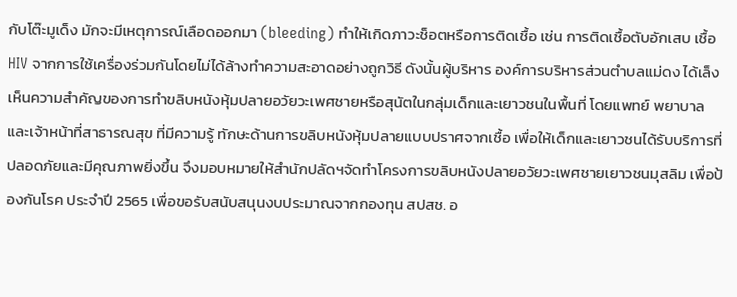กับโต๊ะมูเด็ง มักจะมีเหตุการณ์เลือดออกมา (bleeding) ทำให้เกิดภาวะช็อตหรือการติดเชื้อ เช่น การติดเชื้อตับอักเสบ เชื้อ HIV จากการใช้เครื่องร่วมกันโดยไม่ได้ล้างทำความสะอาดอย่างถูกวิธี ดังนั้นผู้บริหาร องค์การบริหารส่วนตำบลแม่ดง ได้เล็งเห็นความสำคัญของการทำขลิบหนังหุ้มปลายอวัยวะเพศชายหรือสุนัตในกลุ่มเด็กและเยาวชนในพื้นที่ โดยแพทย์ พยาบาล และเจ้าหน้าที่สาธารณสุข ที่มีความรู้ ทักษะด้านการขลิบหนังหุ้มปลายแบบปราศจากเชื้อ เพื่อให้เด็กและเยาวชนได้รับบริการที่ปลอดภัยและมีคุณภาพยิ่งขึ้น จึงมอบหมายให้สำนักปลัดฯจัดทำโครงการขลิบหนังปลายอวัยวะเพศชายเยาวชนมุสลิม เพื่อป้องกันโรค ประจำปี 2565 เพื่อขอรับสนับสนุนงบประมาณจากกองทุน สปสช. อ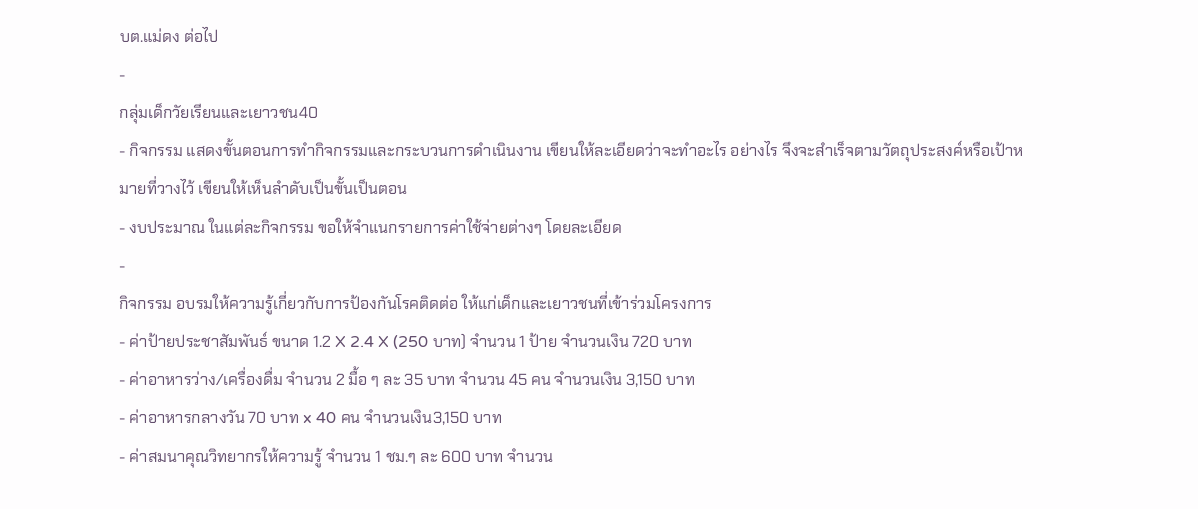บต.แม่ดง ต่อไป
-
กลุ่มเด็กวัยเรียนและเยาวชน40
- กิจกรรม แสดงขั้นตอนการทำกิจกรรมและกระบวนการดำเนินงาน เขียนให้ละเอียดว่าจะทำอะไร อย่างไร จึงจะสำเร็จตามวัตถุประสงค์หรือเป้าหมายที่วางไว้ เขียนให้เห็นลำดับเป็นขั้นเป็นตอน
- งบประมาณ ในแต่ละกิจกรรม ขอให้จำแนกรายการค่าใช้จ่ายต่างๆ โดยละเอียด
-
กิจกรรม อบรมให้ความรู้เกี่ยวกับการป้องกันโรคติดต่อ ให้แก่เด็กและเยาวชนที่เข้าร่วมโครงการ
- ค่าป้ายประชาสัมพันธ์ ขนาด 1.2 X 2.4 X (250 บาท) จำนวน 1 ป้าย จำนวนเงิน 720 บาท
- ค่าอาหารว่าง/เครื่องดื่ม จำนวน 2 มื้อ ๆ ละ 35 บาท จำนวน 45 คน จำนวนเงิน 3,150 บาท
- ค่าอาหารกลางวัน 70 บาท x 40 คน จำนวนเงิน3,150 บาท
- ค่าสมนาคุณวิทยากรให้ความรู้ จำนวน 1 ชม.ๆ ละ 600 บาท จำนวน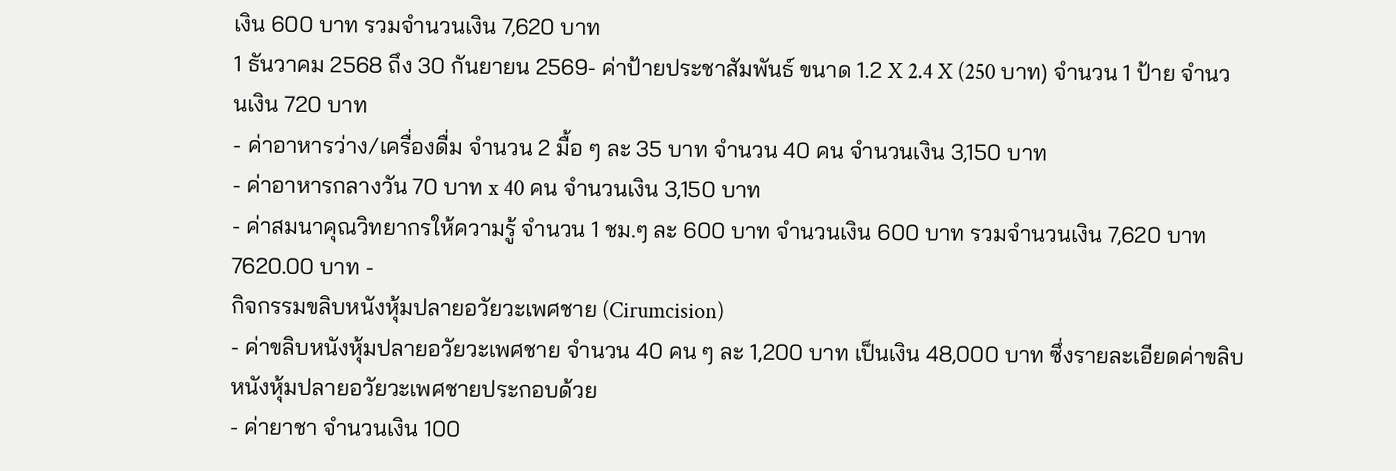เงิน 600 บาท รวมจำนวนเงิน 7,620 บาท
1 ธันวาคม 2568 ถึง 30 กันยายน 2569- ค่าป้ายประชาสัมพันธ์ ขนาด 1.2 X 2.4 X (250 บาท) จำนวน 1 ป้าย จำนวนเงิน 720 บาท
- ค่าอาหารว่าง/เครื่องดื่ม จำนวน 2 มื้อ ๆ ละ 35 บาท จำนวน 40 คน จำนวนเงิน 3,150 บาท
- ค่าอาหารกลางวัน 70 บาท x 40 คน จำนวนเงิน 3,150 บาท
- ค่าสมนาคุณวิทยากรให้ความรู้ จำนวน 1 ชม.ๆ ละ 600 บาท จำนวนเงิน 600 บาท รวมจำนวนเงิน 7,620 บาท
7620.00 บาท -
กิจกรรมขลิบหนังหุ้มปลายอวัยวะเพศชาย (Cirumcision)
- ค่าขลิบหนังหุ้มปลายอวัยวะเพศชาย จำนวน 40 คน ๆ ละ 1,200 บาท เป็นเงิน 48,000 บาท ซึ่งรายละเอียดค่าขลิบหนังหุ้มปลายอวัยวะเพศชายประกอบด้วย
- ค่ายาชา จำนวนเงิน 100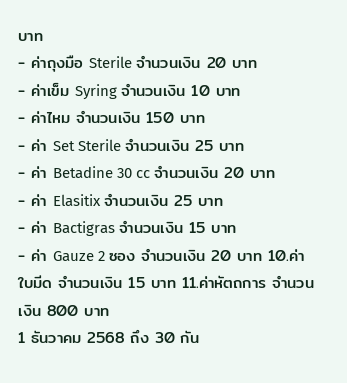บาท
- ค่าถุงมือ Sterile จำนวนเงิน 20 บาท
- ค่าเข็ม Syring จำนวนเงิน 10 บาท
- ค่าไหม จำนวนเงิน 150 บาท
- ค่า Set Sterile จำนวนเงิน 25 บาท
- ค่า Betadine 30 cc จำนวนเงิน 20 บาท
- ค่า Elasitix จำนวนเงิน 25 บาท
- ค่า Bactigras จำนวนเงิน 15 บาท
- ค่า Gauze 2 ซอง จำนวนเงิน 20 บาท 10.ค่าใบมีด จำนวนเงิน 15 บาท 11.ค่าหัตถการ จำนวนเงิน 800 บาท
1 ธันวาคม 2568 ถึง 30 กัน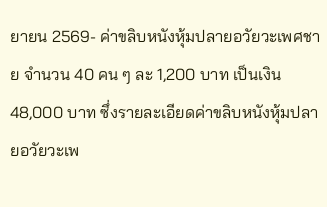ยายน 2569- ค่าขลิบหนังหุ้มปลายอวัยวะเพศชาย จำนวน 40 คน ๆ ละ 1,200 บาท เป็นเงิน 48,000 บาท ซึ่งรายละเอียดค่าขลิบหนังหุ้มปลายอวัยวะเพ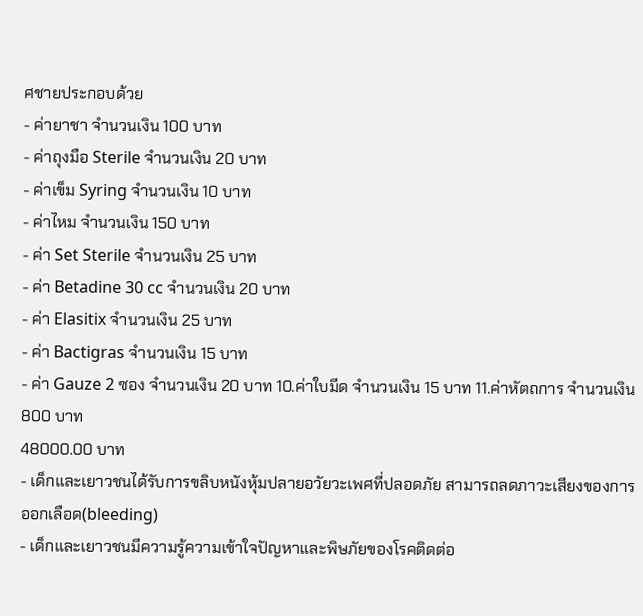ศชายประกอบด้วย
- ค่ายาชา จำนวนเงิน 100 บาท
- ค่าถุงมือ Sterile จำนวนเงิน 20 บาท
- ค่าเข็ม Syring จำนวนเงิน 10 บาท
- ค่าไหม จำนวนเงิน 150 บาท
- ค่า Set Sterile จำนวนเงิน 25 บาท
- ค่า Betadine 30 cc จำนวนเงิน 20 บาท
- ค่า Elasitix จำนวนเงิน 25 บาท
- ค่า Bactigras จำนวนเงิน 15 บาท
- ค่า Gauze 2 ซอง จำนวนเงิน 20 บาท 10.ค่าใบมีด จำนวนเงิน 15 บาท 11.ค่าหัตถการ จำนวนเงิน 800 บาท
48000.00 บาท
- เด็กและเยาวชนได้รับการขลิบหนังหุ้มปลายอวัยวะเพศที่ปลอดภัย สามารถลดภาวะเสียงของการออกเลือด(bleeding)
- เด็กและเยาวชนมีความรู้ความเข้าใจปัญหาและพิษภัยของโรคติดต่อ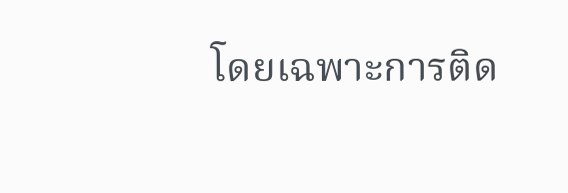โดยเฉพาะการติด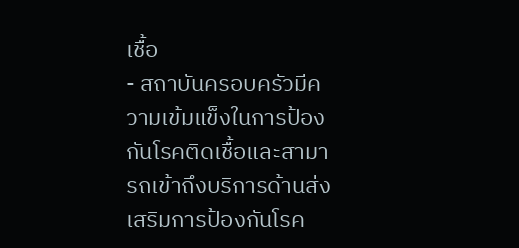เชื้อ
- สถาบันครอบครัวมีความเข้มแข็งในการป้องกันโรคติดเชื้อและสามารถเข้าถึงบริการด้านส่งเสริมการป้องกันโรค